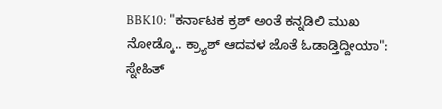BBK10: "ಕರ್ನಾಟಕ ಕ್ರಶ್ ಅಂತೆ ಕನ್ನಡಿಲಿ ಮುಖ ನೋಡ್ಕೊ.. ಕ್ರ್ಯಾಶ್ ಆದವಳ ಜೊತೆ ಓಡಾಡ್ತಿದ್ದೀಯಾ": ಸ್ನೇಹಿತ್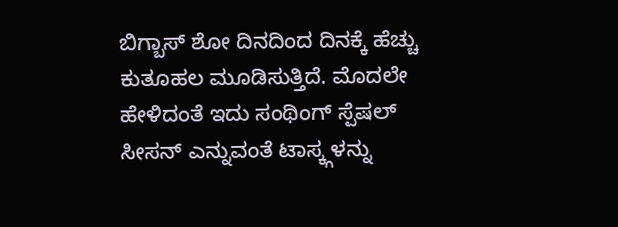ಬಿಗ್ಬಾಸ್ ಶೋ ದಿನದಿಂದ ದಿನಕ್ಕೆ ಹೆಚ್ಚು ಕುತೂಹಲ ಮೂಡಿಸುತ್ತಿದೆ. ಮೊದಲೇ ಹೇಳಿದಂತೆ ಇದು ಸಂಥಿಂಗ್ ಸ್ಪೆಷಲ್ ಸೀಸನ್ ಎನ್ನುವಂತೆ ಟಾಸ್ಕ್ಗಳನ್ನು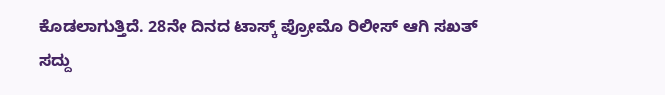ಕೊಡಲಾಗುತ್ತಿದೆ. 28ನೇ ದಿನದ ಟಾಸ್ಕ್ ಪ್ರೋಮೊ ರಿಲೀಸ್ ಆಗಿ ಸಖತ್ ಸದ್ದು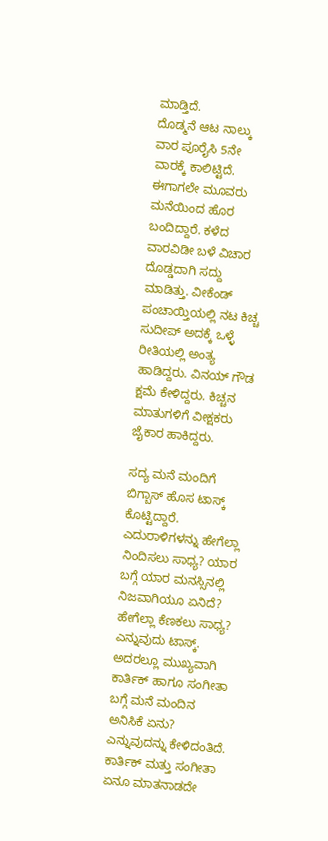ಮಾಡ್ತಿದೆ.
ದೊಡ್ಮನೆ ಆಟ ನಾಲ್ಕು ವಾರ ಪೂರೈಸಿ 5ನೇ ವಾರಕ್ಕೆ ಕಾಲಿಟ್ಟಿದೆ. ಈಗಾಗಲೇ ಮೂವರು ಮನೆಯಿಂದ ಹೊರ ಬಂದಿದ್ದಾರೆ. ಕಳೆದ ವಾರವಿಡೀ ಬಳೆ ವಿಚಾರ ದೊಡ್ಡದಾಗಿ ಸದ್ದು ಮಾಡಿತ್ತು. ವೀಕೆಂಡ್ ಪಂಚಾಯ್ತಿಯಲ್ಲಿ ನಟ ಕಿಚ್ಚ ಸುದೀಪ್ ಅದಕ್ಕೆ ಒಳ್ಳೆ ರೀತಿಯಲ್ಲಿ ಅಂತ್ಯ ಹಾಡಿದ್ದರು. ವಿನಯ್ ಗೌಡ ಕ್ಷಮೆ ಕೇಳಿದ್ದರು. ಕಿಚ್ಚನ ಮಾತುಗಳಿಗೆ ವೀಕ್ಷಕರು ಜೈಕಾರ ಹಾಕಿದ್ದರು.

ಸದ್ಯ ಮನೆ ಮಂದಿಗೆ ಬಿಗ್ಬಾಸ್ ಹೊಸ ಟಾಸ್ಕ್ ಕೊಟ್ಟಿದ್ದಾರೆ. ಎದುರಾಳಿಗಳನ್ನು ಹೇಗೆಲ್ಲಾ ನಿಂದಿಸಲು ಸಾಧ್ಯ? ಯಾರ ಬಗ್ಗೆ ಯಾರ ಮನಸ್ಸಿನಲ್ಲಿ ನಿಜವಾಗಿಯೂ ಏನಿದೆ? ಹೇಗೆಲ್ಲಾ ಕೆಣಕಲು ಸಾಧ್ಯ? ಎನ್ನುವುದು ಟಾಸ್ಕ್. ಅದರಲ್ಲೂ ಮುಖ್ಯವಾಗಿ ಕಾರ್ತಿಕ್ ಹಾಗೂ ಸಂಗೀತಾ ಬಗ್ಗೆ ಮನೆ ಮಂದಿನ ಅನಿಸಿಕೆ ಏನು? ಎನ್ನುವುದನ್ನು ಕೇಳಿದಂತಿದೆ. ಕಾರ್ತಿಕ್ ಮತ್ತು ಸಂಗೀತಾ ಏನೂ ಮಾತನಾಡದೇ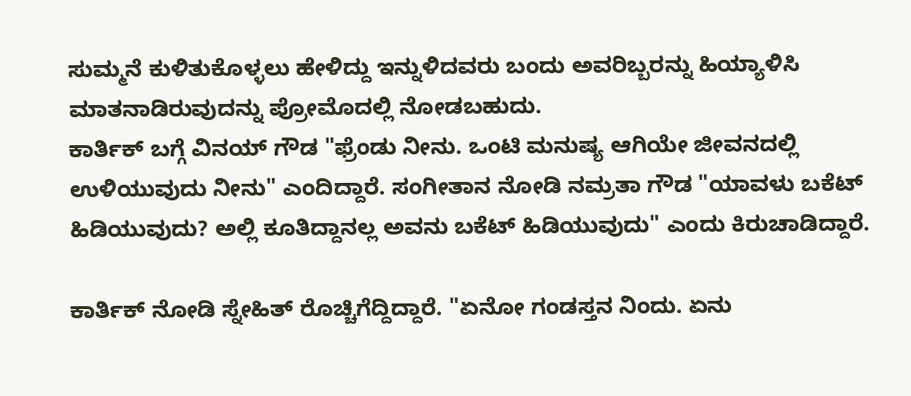ಸುಮ್ಮನೆ ಕುಳಿತುಕೊಳ್ಳಲು ಹೇಳಿದ್ದು ಇನ್ನುಳಿದವರು ಬಂದು ಅವರಿಬ್ಬರನ್ನು ಹಿಯ್ಯಾಳಿಸಿ ಮಾತನಾಡಿರುವುದನ್ನು ಪ್ರೋಮೊದಲ್ಲಿ ನೋಡಬಹುದು.
ಕಾರ್ತಿಕ್ ಬಗ್ಗೆ ವಿನಯ್ ಗೌಡ "ಫ್ರೆಂಡು ನೀನು. ಒಂಟಿ ಮನುಷ್ಯ ಆಗಿಯೇ ಜೀವನದಲ್ಲಿ ಉಳಿಯುವುದು ನೀನು" ಎಂದಿದ್ದಾರೆ. ಸಂಗೀತಾನ ನೋಡಿ ನಮ್ರತಾ ಗೌಡ "ಯಾವಳು ಬಕೆಟ್ ಹಿಡಿಯುವುದು? ಅಲ್ಲಿ ಕೂತಿದ್ದಾನಲ್ಲ ಅವನು ಬಕೆಟ್ ಹಿಡಿಯುವುದು" ಎಂದು ಕಿರುಚಾಡಿದ್ದಾರೆ.

ಕಾರ್ತಿಕ್ ನೋಡಿ ಸ್ನೇಹಿತ್ ರೊಚ್ಚಿಗೆದ್ದಿದ್ದಾರೆ. "ಏನೋ ಗಂಡಸ್ತನ ನಿಂದು. ಏನು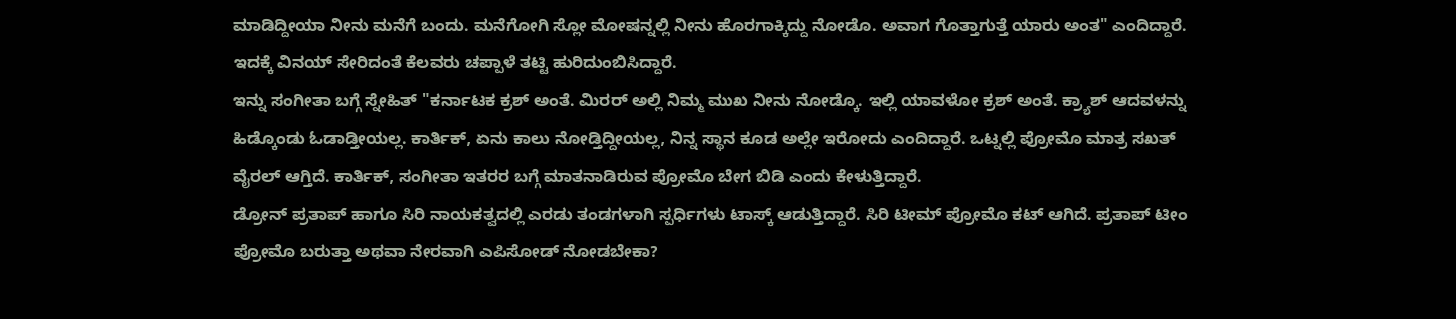ಮಾಡಿದ್ದೀಯಾ ನೀನು ಮನೆಗೆ ಬಂದು. ಮನೆಗೋಗಿ ಸ್ಲೋ ಮೋಷನ್ನಲ್ಲಿ ನೀನು ಹೊರಗಾಕ್ಕಿದ್ದು ನೋಡೊ. ಅವಾಗ ಗೊತ್ತಾಗುತ್ತೆ ಯಾರು ಅಂತ" ಎಂದಿದ್ದಾರೆ. ಇದಕ್ಕೆ ವಿನಯ್ ಸೇರಿದಂತೆ ಕೆಲವರು ಚಪ್ಪಾಳೆ ತಟ್ಟಿ ಹುರಿದುಂಬಿಸಿದ್ದಾರೆ.
ಇನ್ನು ಸಂಗೀತಾ ಬಗ್ಗೆ ಸ್ನೇಹಿತ್ "ಕರ್ನಾಟಕ ಕ್ರಶ್ ಅಂತೆ. ಮಿರರ್ ಅಲ್ಲಿ ನಿಮ್ಮ ಮುಖ ನೀನು ನೋಡ್ಕೊ. ಇಲ್ಲಿ ಯಾವಳೋ ಕ್ರಶ್ ಅಂತೆ. ಕ್ರ್ಯಾಶ್ ಆದವಳನ್ನು ಹಿಡ್ಕೊಂಡು ಓಡಾಡ್ತೀಯಲ್ಲ. ಕಾರ್ತಿಕ್, ಏನು ಕಾಲು ನೋಡ್ತಿದ್ದೀಯಲ್ಲ, ನಿನ್ನ ಸ್ಥಾನ ಕೂಡ ಅಲ್ಲೇ ಇರೋದು ಎಂದಿದ್ದಾರೆ. ಒಟ್ನಲ್ಲಿ ಪ್ರೋಮೊ ಮಾತ್ರ ಸಖತ್ ವೈರಲ್ ಆಗ್ತಿದೆ. ಕಾರ್ತಿಕ್, ಸಂಗೀತಾ ಇತರರ ಬಗ್ಗೆ ಮಾತನಾಡಿರುವ ಪ್ರೋಮೊ ಬೇಗ ಬಿಡಿ ಎಂದು ಕೇಳುತ್ತಿದ್ದಾರೆ.
ಡ್ರೋನ್ ಪ್ರತಾಪ್ ಹಾಗೂ ಸಿರಿ ನಾಯಕತ್ವದಲ್ಲಿ ಎರಡು ತಂಡಗಳಾಗಿ ಸ್ಪರ್ಧಿಗಳು ಟಾಸ್ಕ್ ಆಡುತ್ತಿದ್ದಾರೆ. ಸಿರಿ ಟೀಮ್ ಪ್ರೋಮೊ ಕಟ್ ಆಗಿದೆ. ಪ್ರತಾಪ್ ಟೀಂ ಪ್ರೋಮೊ ಬರುತ್ತಾ ಅಥವಾ ನೇರವಾಗಿ ಎಪಿಸೋಡ್ ನೋಡಬೇಕಾ?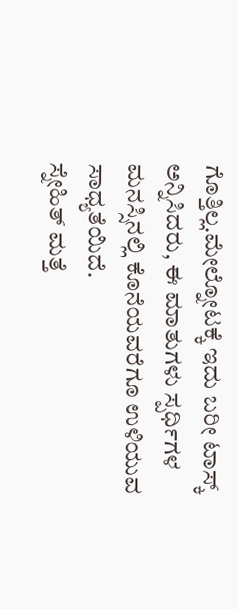ಗೊತ್ತಿಲ್ಲ.ಮೇಲ್ನೋಟಕ್ಕೆ ಇದು ಬರೀ ಟಾಸ್ಕ್ ಅನ್ನಿಸಿದರು, ಈ ಮಾತುಗಳು ಸ್ಪರ್ಧಿಗಳ ಮನಸ್ಸಿನಲ್ಲಿ ಕೊನೆಯವರೆಗೂ ಉಳಿಯುವ ಸಾಧ್ಯತೆಯಿದೆ.
ಸ್ನೇಹಿತ್ ಮತ್ತೆ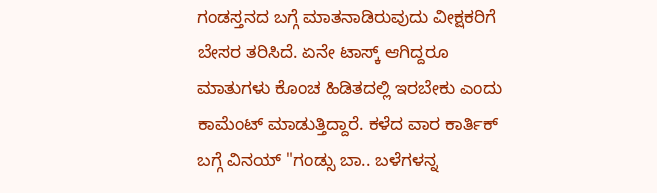ಗಂಡಸ್ತನದ ಬಗ್ಗೆ ಮಾತನಾಡಿರುವುದು ವೀಕ್ಷಕರಿಗೆ ಬೇಸರ ತರಿಸಿದೆ. ಏನೇ ಟಾಸ್ಕ್ ಆಗಿದ್ದರೂ ಮಾತುಗಳು ಕೊಂಚ ಹಿಡಿತದಲ್ಲಿ ಇರಬೇಕು ಎಂದು ಕಾಮೆಂಟ್ ಮಾಡುತ್ತಿದ್ದಾರೆ. ಕಳೆದ ವಾರ ಕಾರ್ತಿಕ್ ಬಗ್ಗೆ ವಿನಯ್ "ಗಂಡ್ಸು ಬಾ.. ಬಳೆಗಳನ್ನ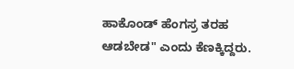ಹಾಕೊಂಡ್ ಹೆಂಗಸ್ರ ತರಹ ಆಡಬೇಡ" ಎಂದು ಕೆಣಕ್ಕಿದ್ದರು.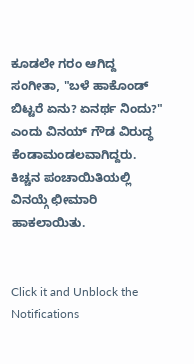ಕೂಡಲೇ ಗರಂ ಆಗಿದ್ದ ಸಂಗೀತಾ, "ಬಳೆ ಹಾಕೊಂಡ್ ಬಿಟ್ಟರೆ ಏನು? ಏನರ್ಥ ನಿಂದು?" ಎಂದು ವಿನಯ್ ಗೌಡ ವಿರುದ್ಧ ಕೆಂಡಾಮಂಡಲವಾಗಿದ್ದರು. ಕಿಚ್ಚನ ಪಂಚಾಯಿತಿಯಲ್ಲಿ ವಿನಯ್ಗೆ ಛೀಮಾರಿ ಹಾಕಲಾಯಿತು.


Click it and Unblock the Notifications